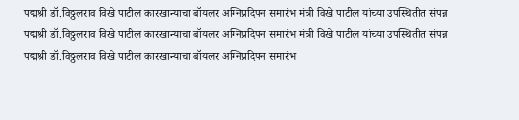पद्मश्री डॉ.विठ्ठलराव विखे पाटील कारखान्याचा बॉयलर अग्निप्रदिपन समारंभ मंत्री विखे पाटील यांच्या उपस्थितीत संपन्न
पद्मश्री डॉ.विठ्ठलराव विखे पाटील कारखान्याचा बॉयलर अग्निप्रदिपन समारंभ मंत्री विखे पाटील यांच्या उपस्थितीत संपन्न
पद्मश्री डॉ.विठ्ठलराव विखे पाटील कारखान्याचा बॉयलर अग्निप्रदिपन समारंभ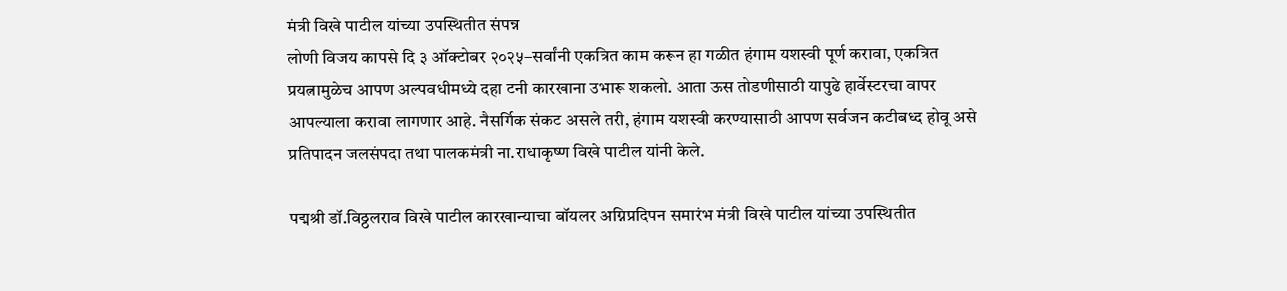मंत्री विखे पाटील यांच्या उपस्थितीत संपन्न
लोणी विजय कापसे दि ३ ऑक्टोबर २०२५–सर्वांनी एकत्रित काम करून हा गळीत हंगाम यशस्वी पूर्ण करावा, एकत्रित प्रयत्नामुळेच आपण अल्पवधीमध्ये दहा टनी कारखाना उभारू शकलो. आता ऊस तोडणीसाठी यापुढे हार्वेस्टरचा वापर आपल्याला करावा लागणार आहे. नैसर्गिक संकट असले तरी, हंगाम यशस्वी करण्यासाठी आपण सर्वजन कटीबध्द होवू असे प्रतिपादन जलसंपदा तथा पालकमंत्री ना.राधाकृष्ण विखे पाटील यांनी केले.

पद्मश्री डॉ.विठ्ठलराव विखे पाटील कारखान्याचा बॉयलर अग्निप्रदिपन समारंभ मंत्री विखे पाटील यांच्या उपस्थितीत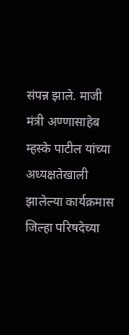संपन्न झाले. माजी मंत्री अण्णासाहेब म्हस्के पाटील यांच्या अध्यक्षतेखाली झालेल्या कार्यक्रमास जिल्हा परिषदेच्या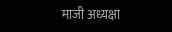माजी अध्यक्षा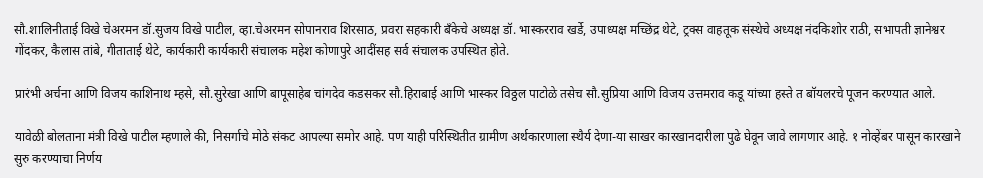सौ.शालिनीताई विखे चेअरमन डॉ.सुजय विखे पाटील, व्हा.चेअरमन सोपानराव शिरसाठ, प्रवरा सहकारी बँकेचे अध्यक्ष डॉ. भास्करराव खर्डे, उपाध्यक्ष मच्छिंद्र थेटे, ट्रक्स वाहतूक संस्थेचे अध्यक्ष नंदकिशोर राठी, सभापती ज्ञानेश्वर गोंदकर, कैलास तांबे, गीताताई थेटे, कार्यकारी कार्यकारी संचालक महेश कोणापुरे आदींसह सर्व संचालक उपस्थित होते.

प्रारंभी अर्चना आणि विजय काशिनाथ म्हसे, सौ.सुरेखा आणि बापूसाहेब चांगदेव कडसकर सौ.हिराबाई आणि भास्कर विठ्ठल पाटोळे तसेच सौ.सुप्रिया आणि विजय उत्तमराव कडू यांच्या हस्ते त बॉयलरचे पूजन करण्यात आले.

यावेळी बोलताना मंत्री विखे पाटील म्हणाले की, निसर्गाचे मोठे संकट आपल्या समोर आहे. पण याही परिस्थितीत ग्रामीण अर्थकारणाला स्थैर्य देणा-या साखर कारखानदारीला पुढे घेवून जावे लागणार आहे. १ नोव्हेंबर पासून कारखाने सुरु करण्याचा निर्णय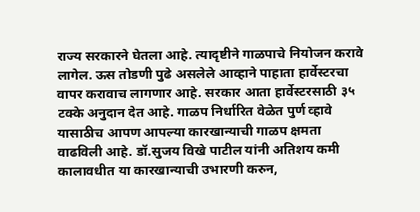राज्य सरकारने घेतला आहे. त्यादृष्टीने गाळपाचे नियोजन करावे लागेल. ऊस तोडणी पुढे असलेले आव्हाने पाहाता हार्वेस्टरचा वापर करावाच लागणार आहे. सरकार आता हार्वेस्टरसाठी ३५ टक्के अनुदान देत आहे. गाळप निर्धारित वेळेत पुर्ण व्हावे यासाठीच आपण आपल्या कारखान्याची गाळप क्षमता वाढविली आहे. डॉ.सुजय विखे पाटील यांनी अतिशय कमी कालावधीत या कारखान्याची उभारणी करुन,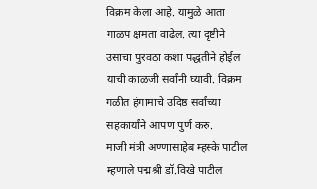विक्रम केला आहे. यामुळे आता गाळप क्षमता वाढेल. त्या दृष्टीने उसाचा पुरवठा कशा पद्धतीने होईल याची काळजी सर्वांनी घ्यावी. विक्रम गळीत हंगामाचे उदिष्ठ सर्वांच्या सहकार्यांने आपण पुर्ण करु.
माजी मंत्री अण्णासाहेब म्हस्के पाटील म्हणाले पद्मश्री डॉ.विखे पाटील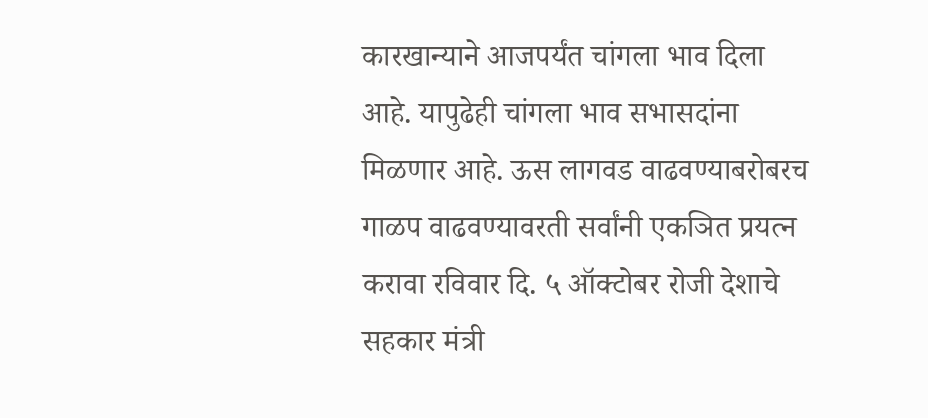कारखान्याने आजपर्यंत चांगला भाव दिला आहे. यापुढेही चांगला भाव सभासदांना मिळणार आहे. ऊस लागवड वाढवण्याबरोबरच गाळप वाढवण्यावरती सर्वांनी एकञित प्रयत्न करावा रविवार दि. ५ ऑक्टोबर रोजी देशाचे सहकार मंत्री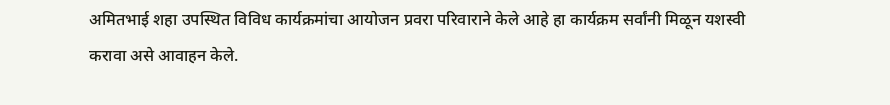अमितभाई शहा उपस्थित विविध कार्यक्रमांचा आयोजन प्रवरा परिवाराने केले आहे हा कार्यक्रम सर्वांनी मिळून यशस्वी करावा असे आवाहन केले.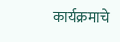कार्यक्रमाचे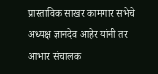प्रास्ताविक साखर कामगार सभेचे अध्यक्ष ज्ञानदेव आहेर यांनी तर आभार संचालक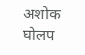अशोक घोलप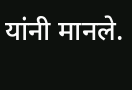यांनी मानले.